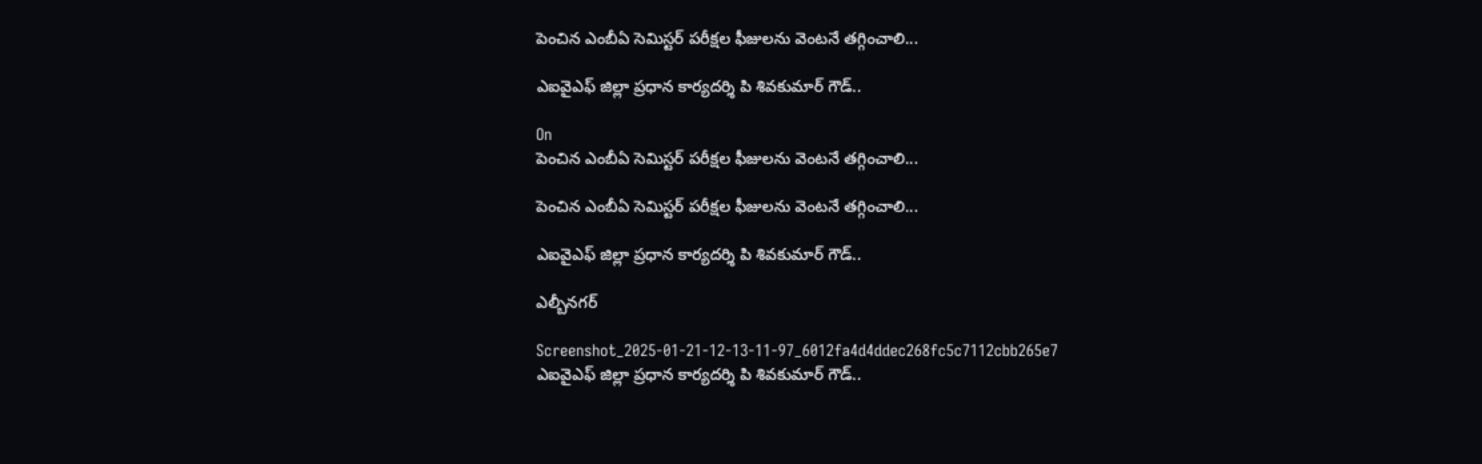పెంచిన ఎంబీఏ సెమిస్టర్ పరీక్షల ఫీజులను వెంటనే తగ్గించాలి...

ఎఐవైఎఫ్ జిల్లా ప్రధాన కార్యదర్శి పి శివకుమార్ గౌడ్..

On
పెంచిన ఎంబీఏ సెమిస్టర్ పరీక్షల ఫీజులను వెంటనే తగ్గించాలి...

పెంచిన ఎంబీఏ సెమిస్టర్ పరీక్షల ఫీజులను వెంటనే తగ్గించాలి...

ఎఐవైఎఫ్ జిల్లా ప్రధాన కార్యదర్శి పి శివకుమార్ గౌడ్..

ఎల్బీనగర్

Screenshot_2025-01-21-12-13-11-97_6012fa4d4ddec268fc5c7112cbb265e7
ఎఐవైఎఫ్ జిల్లా ప్రధాన కార్యదర్శి పి శివకుమార్ గౌడ్..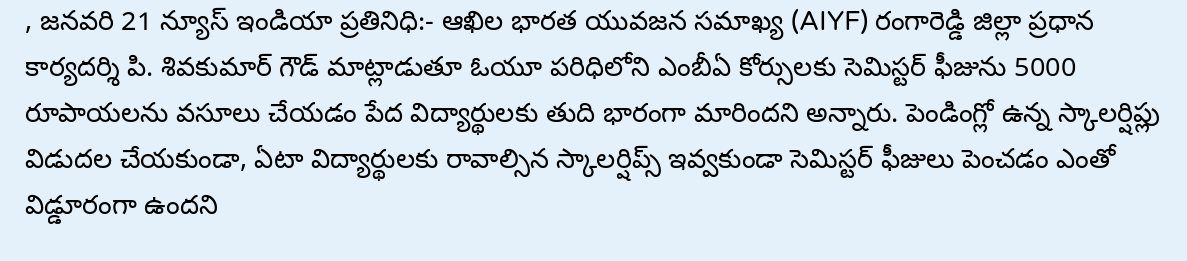, జనవరి 21 న్యూస్ ఇండియా ప్రతినిధి:- ఆఖిల భారత యువజన సమాఖ్య (AIYF) రంగారెడ్డి జిల్లా ప్రధాన కార్యదర్శి పి. శివకుమార్ గౌడ్ మాట్లాడుతూ ఓయూ పరిధిలోని ఎంబీఏ కోర్సులకు సెమిస్టర్ ఫీజును 5000 రూపాయలను వసూలు చేయడం పేద విద్యార్థులకు తుది భారంగా మారిందని అన్నారు. పెండింగ్లో ఉన్న స్కాలర్షిప్లు విడుదల చేయకుండా, ఏటా విద్యార్థులకు రావాల్సిన స్కాలర్షిప్స్ ఇవ్వకుండా సెమిస్టర్ ఫీజులు పెంచడం ఎంతో విడ్డూరంగా ఉందని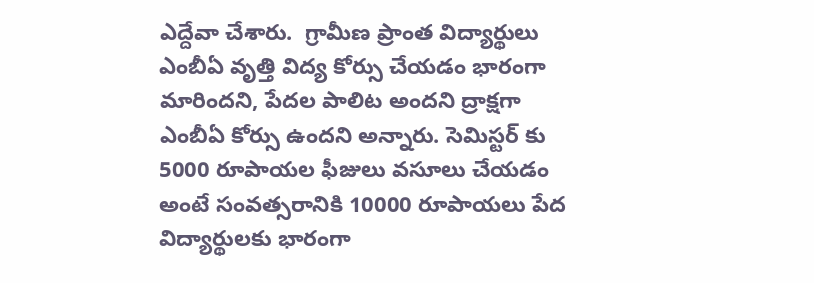ఎద్దేవా చేశారు.  గ్రామీణ ప్రాంత విద్యార్థులు ఎంబీఏ వృత్తి విద్య కోర్సు చేయడం భారంగా మారిందని, పేదల పాలిట అందని ద్రాక్షగా ఎంబీఏ కోర్సు ఉందని అన్నారు. సెమిస్టర్ కు 5000 రూపాయల ఫీజులు వసూలు చేయడం అంటే సంవత్సరానికి 10000 రూపాయలు పేద విద్యార్థులకు భారంగా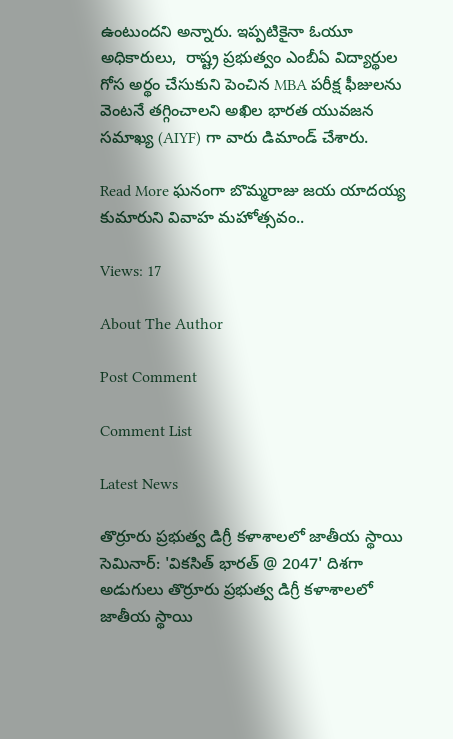ఉంటుందని అన్నారు. ఇప్పటికైనా ఓయూ అధికారులు,  రాష్ట్ర ప్రభుత్వం ఎంబీఏ విద్యార్థుల గోస అర్థం చేసుకుని పెంచిన MBA పరీక్ష ఫీజులను వెంటనే తగ్గించాలని అఖిల భారత యువజన సమాఖ్య (AIYF) గా వారు డిమాండ్ చేశారు.

Read More ఘనంగా బొమ్మరాజు జయ యాదయ్య కుమారుని వివాహ మహోత్సవం..

Views: 17

About The Author

Post Comment

Comment List

Latest News

తొర్రూరు ప్రభుత్వ డిగ్రీ కళాశాలలో జాతీయ స్థాయి సెమినార్‌: 'వికసిత్ భారత్ @ 2047' దిశగా అడుగులు తొర్రూరు ప్రభుత్వ డిగ్రీ కళాశాలలో జాతీయ స్థాయి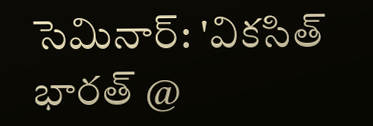సెమినార్‌: 'వికసిత్ భారత్ @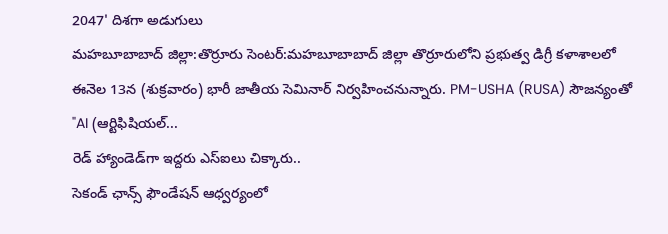2047' దిశగా అడుగులు
మహబూబాబాద్ జిల్లా:తొర్రూరు సెంటర్:మహబూబాబాద్ జిల్లా తొర్రూరులోని ప్రభుత్వ డిగ్రీ కళాశాలలో ఈనెల 13న (శుక్రవారం) భారీ జాతీయ సెమినార్ నిర్వహించనున్నారు. PM-USHA (RUSA) సౌజన్యంతో "AI (ఆర్టిఫిషియల్...
రెడ్ హ్యాండెడ్‌గా ఇద్దరు ఎస్ఐలు చిక్కారు..
సెకండ్ ఛాన్స్ ఫౌండేషన్ ఆధ్వర్యంలో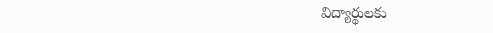విద్యార్థులకు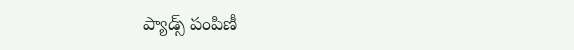ప్యాడ్స్ పంపిణీ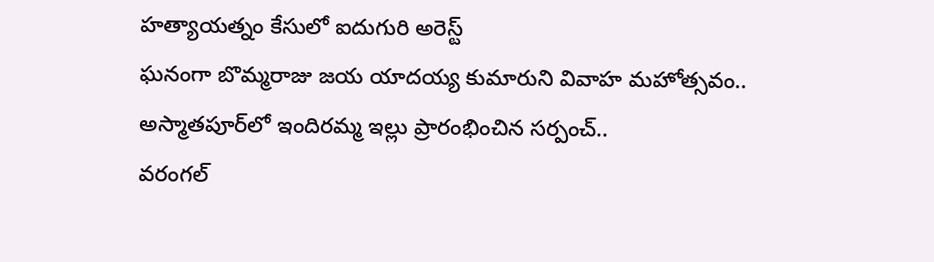హత్యాయత్నం కేసులో ఐదుగురి అరెస్ట్
ఘనంగా బొమ్మరాజు జయ యాదయ్య కుమారుని వివాహ మహోత్సవం..
అస్మాతపూర్‌లో ఇందిరమ్మ ఇల్లు ప్రారంభించిన సర్పంచ్..
వరంగల్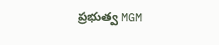ప్రభుత్వ MGM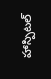హాస్పిటల్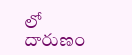లో దారుణం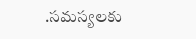.సమస్యలకు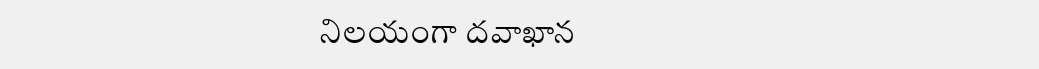నిలయంగా దవాఖాన